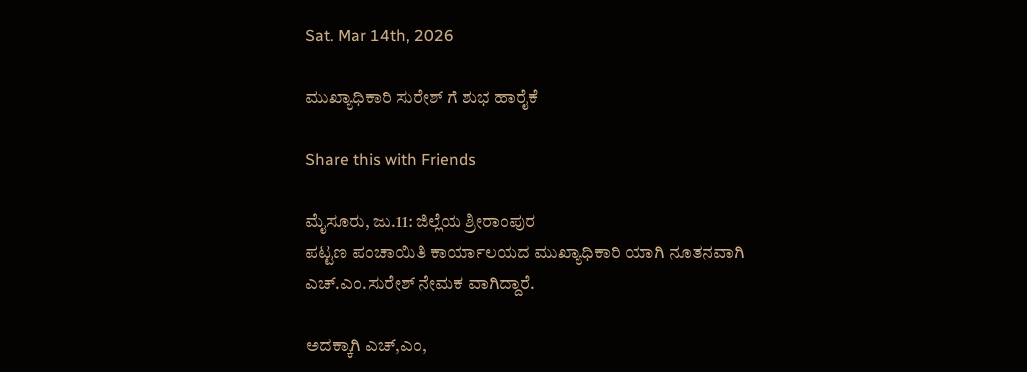Sat. Mar 14th, 2026

ಮುಖ್ಯಾಧಿಕಾರಿ ಸುರೇಶ್ ಗೆ ಶುಭ ಹಾರೈಕೆ

Share this with Friends

ಮೈಸೂರು, ಜು.11: ಜಿಲ್ಲೆಯ ಶ್ರೀರಾಂಪುರ
ಪಟ್ಟಣ ಪಂಚಾಯಿತಿ ಕಾರ್ಯಾಲಯದ ಮುಖ್ಯಾಧಿಕಾರಿ ಯಾಗಿ ನೂತನವಾಗಿ ಎಚ್.ಎಂ.ಸುರೇಶ್ ನೇಮಕ ವಾಗಿದ್ದಾರೆ.

ಅದಕ್ಕಾಗಿ ಎಚ್,ಎಂ,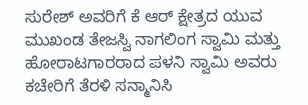ಸುರೇಶ್ ಅವರಿಗೆ ಕೆ ಆರ್ ಕ್ಷೇತ್ರದ ಯುವ ಮುಖಂಡ ತೇಜಸ್ವಿ ನಾಗಲಿಂಗ ಸ್ವಾಮಿ ಮತ್ತು ಹೋರಾಟಗಾರರಾದ ಪಳನಿ ಸ್ವಾಮಿ ಅವರು ಕಚೇರಿಗೆ ತೆರಳಿ ಸನ್ಮಾನಿಸಿ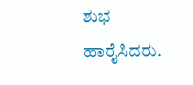ಶುಭ ಹಾರೈಸಿದರು.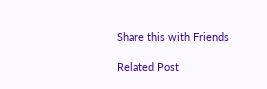Share this with Friends

Related Post